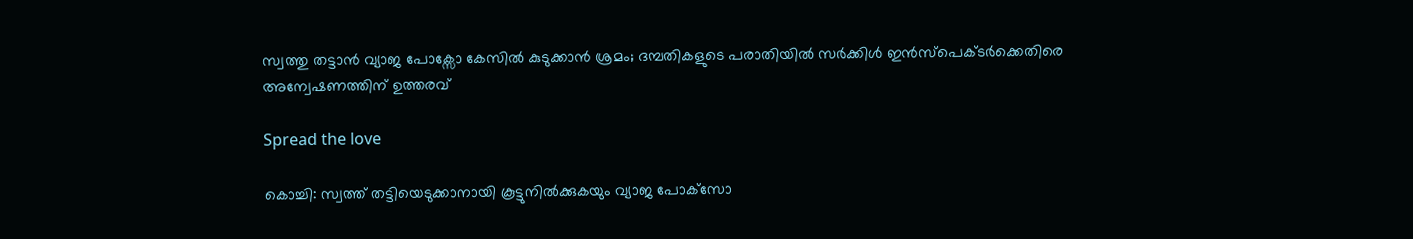സ്വത്തു തട്ടാൻ വ്യാജ പോക്സോ കേസിൽ കുടുക്കാൻ ശ്രമം; ദമ്പതികളുടെ പരാതിയിൽ സർക്കിൾ ഇൻസ്പെക്ടർക്കെതിരെ അന്വേഷണത്തിന് ഉത്തരവ്

Spread the love

കൊച്ചി: സ്വത്ത് തട്ടിയെടുക്കാനായി കൂട്ടുനിൽക്കുകയും വ്യാജ പോക്‌സോ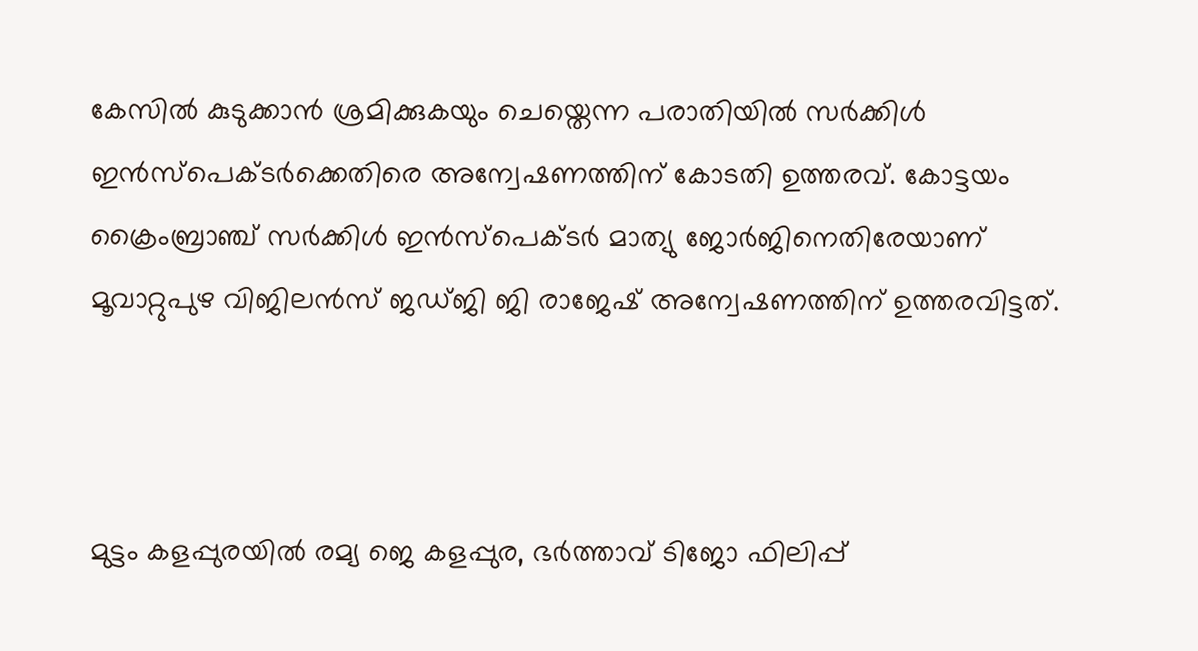കേസിൽ കുടുക്കാൻ ശ്രമിക്കുകയും ചെയ്തെന്ന പരാതിയിൽ സർക്കിൾ ഇൻസ്പെക്ടർക്കെതിരെ അന്വേഷണത്തിന് കോടതി ഉത്തരവ്. കോട്ടയം ക്രൈംബ്രാഞ്ച് സർക്കിൾ ഇൻസ്‌പെക്ടർ മാത്യു ജോർജിനെതിരേയാണ് മൂവാറ്റുപുഴ വിജിലൻസ് ജഡ്ജി ജി രാജേഷ് അന്വേഷണത്തിന് ഉത്തരവിട്ടത്.



മുട്ടം കളപ്പുരയിൽ രമ്യ ജെ കളപ്പുര, ഭർത്താവ് ടിജോ ഫിലിപ്പ്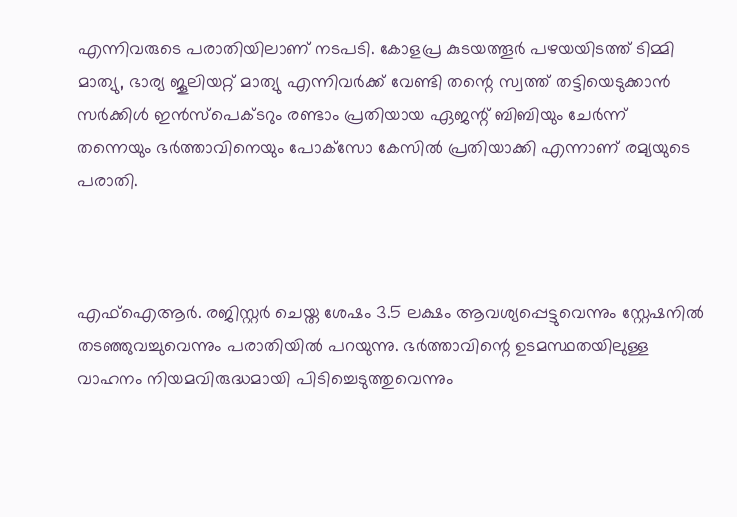എന്നിവരുടെ പരാതിയിലാണ് നടപടി. കോളപ്ര കുടയത്തൂർ പഴയയിടത്ത് ടിമ്മി മാത്യു, ഭാര്യ ജൂലിയറ്റ് മാത്യു എന്നിവർക്ക് വേണ്ടി തന്റെ സ്വത്ത് തട്ടിയെടുക്കാൻ സർക്കിൾ ഇൻസ്‌പെക്ടറും രണ്ടാം പ്രതിയായ ഏജന്റ് ബിബിയും ചേർന്ന് തന്നെയും ഭർത്താവിനെയും പോക്‌സോ കേസിൽ പ്രതിയാക്കി എന്നാണ് രമ്യയുടെ പരാതി.



എഫ്ഐആർ. രജിസ്റ്റർ ചെയ്ത ശേഷം 3.5 ലക്ഷം ആവശ്യപ്പെട്ടുവെന്നും സ്റ്റേഷനിൽ തടഞ്ഞുവച്ചുവെന്നും പരാതിയിൽ പറയുന്നു. ഭർത്താവിന്റെ ഉടമസ്ഥതയിലുള്ള വാഹനം നിയമവിരുദ്ധമായി പിടിച്ചെടുത്തുവെന്നും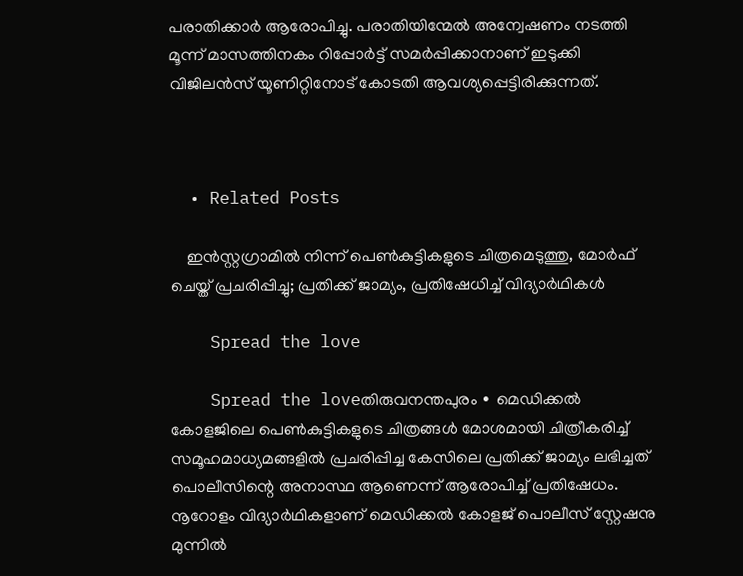പരാതിക്കാർ ആരോപിച്ചു. പരാതിയിന്മേൽ അന്വേഷണം നടത്തി മൂന്ന് മാസത്തിനകം റിപ്പോർട്ട് സമർപ്പിക്കാനാണ് ഇടുക്കി വിജിലൻസ് യൂണിറ്റിനോട് കോടതി ആവശ്യപ്പെട്ടിരിക്കുന്നത്.



  • Related Posts

    ഇൻസ്റ്റഗ്രാമിൽ നിന്ന് പെൺകുട്ടികളുടെ ചിത്രമെടുത്തു, മോർഫ് ചെയ്ത് പ്രചരിപ്പിച്ചു; പ്രതിക്ക് ജാമ്യം, പ്രതിഷേധിച്ച് വിദ്യാർഥികൾ

    Spread the love

    Spread the loveതിരുവനന്തപുരം ∙ മെഡിക്കൽ കോളജിലെ പെൺകുട്ടികളുടെ ചിത്രങ്ങൾ മോശമായി ചിത്രീകരിച്ച് സമൂഹമാധ്യമങ്ങളിൽ പ്രചരിപ്പിച്ച കേസിലെ പ്രതിക്ക് ജാമ്യം ലഭിച്ചത് പൊലീസിന്റെ അനാസ്ഥ ആണെന്ന് ആരോപിച്ച് പ്രതിഷേധം. നൂറോളം വിദ്യാർഥികളാണ് മെഡിക്കൽ കോളജ് പൊലീസ് സ്റ്റേഷനു മുന്നിൽ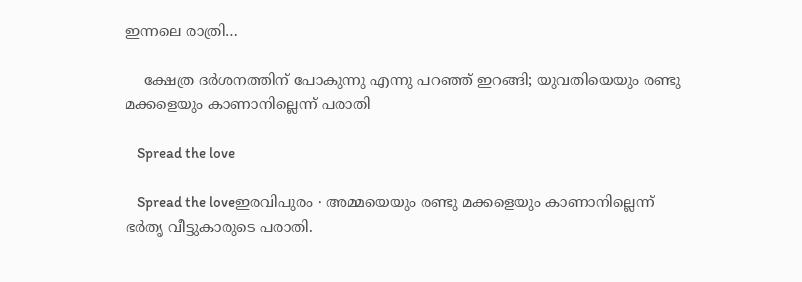ഇന്നലെ രാത്രി…

    ക്ഷേത്ര ദർശനത്തിന് പോകുന്നു എന്നു പറഞ്ഞ് ഇറങ്ങി; യുവതിയെയും രണ്ടു മക്കളെയും കാണാനില്ലെന്ന് പരാതി

    Spread the love

    Spread the loveഇരവിപുരം ∙ അമ്മയെയും രണ്ടു മക്കളെയും കാണാനില്ലെന്ന് ഭർതൃ വീട്ടുകാരുടെ പരാതി.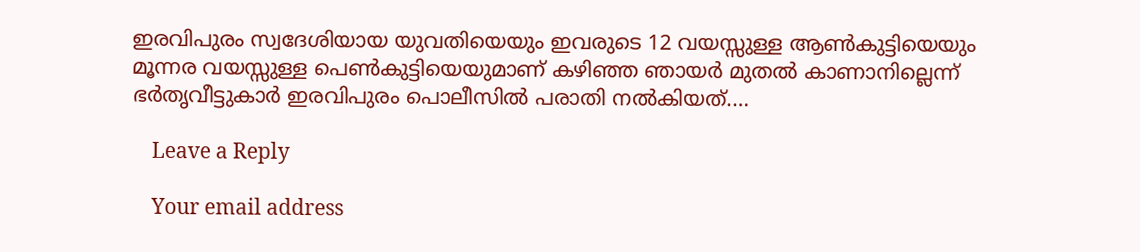ഇരവിപുരം സ്വദേശിയായ യുവതിയെയും ഇവരുടെ 12 വയസ്സുള്ള ആൺകുട്ടിയെയും മൂന്നര വയസ്സുള്ള പെൺകുട്ടിയെയുമാണ് കഴിഞ്ഞ ഞായർ മുതൽ കാണാനില്ലെന്ന് ഭർതൃവീട്ടുകാർ ഇരവിപുരം പൊലീസിൽ പരാതി നൽകിയത്.…

    Leave a Reply

    Your email address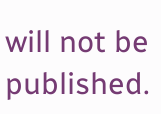will not be published.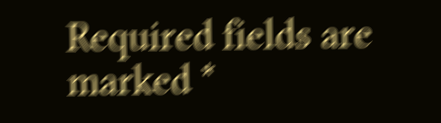Required fields are marked *